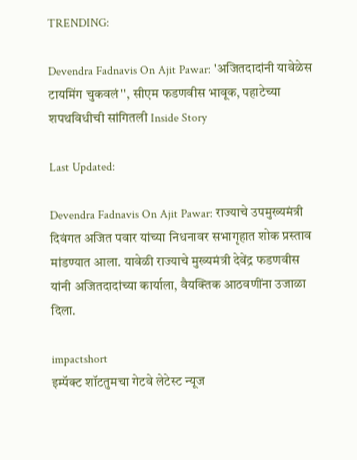TRENDING:

Devendra Fadnavis On Ajit Pawar: 'अजितदादांनी यावेळेस टायमिंग चुकवलं'', सीएम फडणवीस भावूक, पहाटेच्या शपथविधीची सांगितली Inside Story

Last Updated:

Devendra Fadnavis On Ajit Pawar: राज्याचे उपमुख्यमंत्री दिवंगत अजित पवार यांच्या निधनावर सभागृहात शोक प्रस्ताव मांडण्यात आला. यावेळी राज्याचे मुख्यमंत्री देवेंद्र फडणवीस यांनी अजितदादांच्या कार्याला, वैयक्तिक आठवणींना उजाळा दिला.

impactshort
इम्पॅक्ट शॉटतुमचा गेटवे लेटेस्ट न्यूज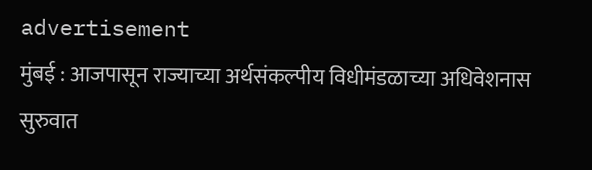advertisement
मुंबई : आजपासून राज्याच्या अर्थसंकल्पीय विधीमंडळाच्या अधिवेशनास सुरुवात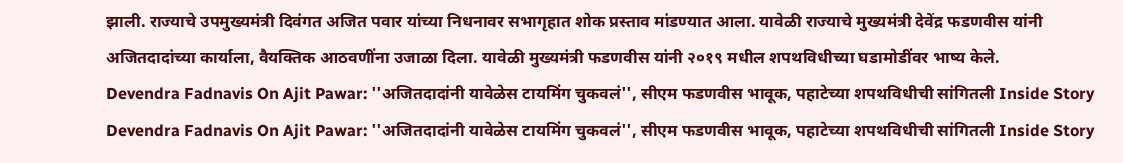झाली. राज्याचे उपमुख्यमंत्री दिवंगत अजित पवार यांच्या निधनावर सभागृहात शोक प्रस्ताव मांडण्यात आला. यावेळी राज्याचे मुख्यमंत्री देवेंद्र फडणवीस यांनी अजितदादांच्या कार्याला, वैयक्तिक आठवणींना उजाळा दिला. यावेळी मुख्यमंत्री फडणवीस यांनी २०१९ मधील शपथविधीच्या घडामोडींवर भाष्य केले.
Devendra Fadnavis On Ajit Pawar: ''अजितदादांनी यावेळेस टायमिंग चुकवलं'', सीएम फडणवीस भावूक, पहाटेच्या शपथविधीची सांगितली Inside Story
Devendra Fadnavis On Ajit Pawar: ''अजितदादांनी यावेळेस टायमिंग चुकवलं'', सीएम फडणवीस भावूक, पहाटेच्या शपथविधीची सांगितली Inside Story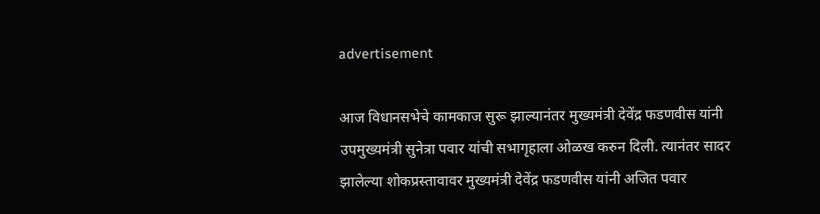advertisement

आज विधानसभेचे कामकाज सुरू झाल्यानंतर मुख्यमंत्री देवेंद्र फडणवीस यांनी उपमुख्यमंत्री सुनेत्रा पवार यांची सभागृहाला ओळख करुन दिली. त्यानंतर सादर झालेल्या शोकप्रस्तावावर मुख्यमंत्री देवेंद्र फडणवीस यांनी अजित पवार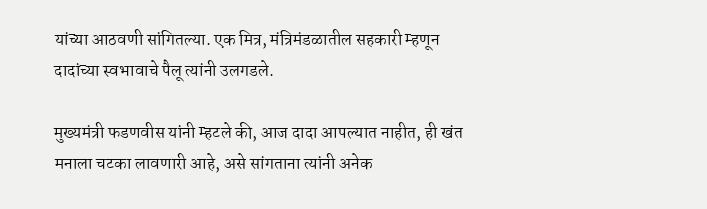यांच्या आठवणी सांगितल्या. एक मित्र, मंत्रिमंडळातील सहकारी म्हणून दादांच्या स्वभावाचे पैलू त्यांनी उलगडले.

मुख्यमंत्री फडणवीस यांनी म्हटले की, आज दादा आपल्यात नाहीत, ही खंत मनाला चटका लावणारी आहे, असे सांगताना त्यांनी अनेक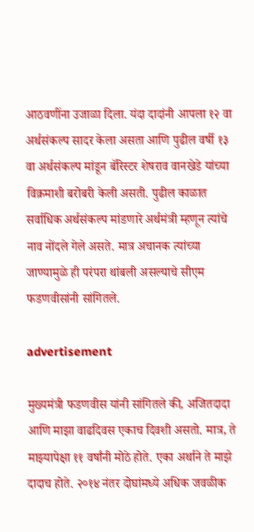आठवणींना उजाळा दिला. यंदा दादांनी आपला १२ वा अर्थसंकल्प सादर केला असता आणि पुढील वर्षी १३ वा अर्थसंकल्प मांडून बॅरिस्टर शेषराव वानखेडे यांच्या विक्रमाशी बरोबरी केली असती. पुढील काळात सर्वाधिक अर्थसंकल्प मांडणारे अर्थमंत्री म्हणून त्यांचे नाव नोंदले गेले असते. मात्र अचानक त्यांच्या जाण्यामुळे ही परंपरा थांबली असल्याचे सीएम फडणवीसांनी सांगितले.

advertisement

मुख्यमंत्री फडणवीस यांनी सांगितले की, अजितदादा आणि माझा वाढदिवस एकाच दिवशी असतो. मात्र, ते माझ्यापेक्षा ११ वर्षांनी मोठे होते. एका अर्थाने ते माझे दादाच होते. २०१४ नंतर दोघांमध्ये अधिक जवळीक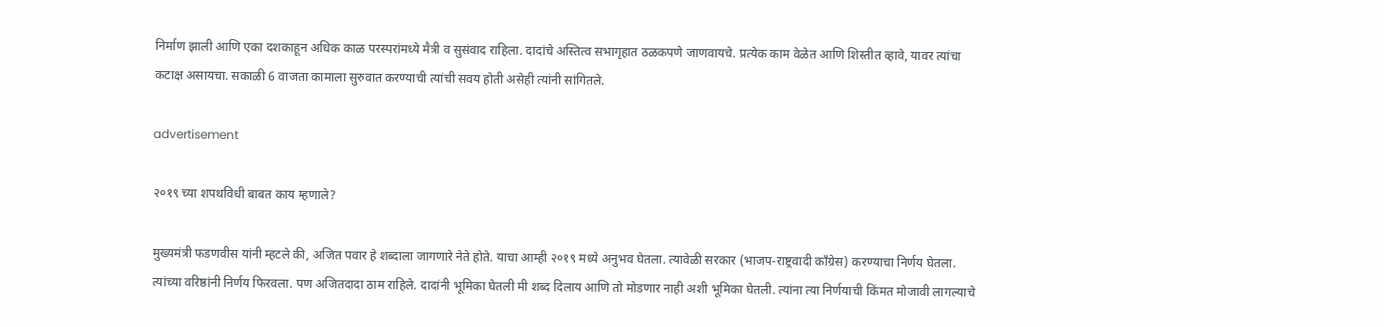निर्माण झाली आणि एका दशकाहून अधिक काळ परस्परांमध्ये मैत्री व सुसंवाद राहिला. दादांचे अस्तित्व सभागृहात ठळकपणे जाणवायचे. प्रत्येक काम वेळेत आणि शिस्तीत व्हावे, यावर त्यांचा कटाक्ष असायचा. सकाळी 6 वाजता कामाला सुरुवात करण्याची त्यांची सवय होती असेही त्यांनी सांगितले.

advertisement

२०१९ च्या शपथविधी बाबत काय म्हणाले?

मुख्यमंत्री फडणवीस यांनी म्हटले की, अजित पवार हे शब्दाला जागणारे नेते होते. याचा आम्ही २०१९ मध्ये अनुभव घेतला. त्यावेळी सरकार (भाजप-राष्ट्रवादी काँग्रेस) करण्याचा निर्णय घेतला. त्यांच्या वरिष्ठांनी निर्णय फिरवला. पण अजितदादा ठाम राहिले. दादांनी भूमिका घेतली मी शब्द दिलाय आणि तो मोडणार नाही अशी भूमिका घेतली. त्यांना त्या निर्णयाची किंमत मोजावी लागल्याचे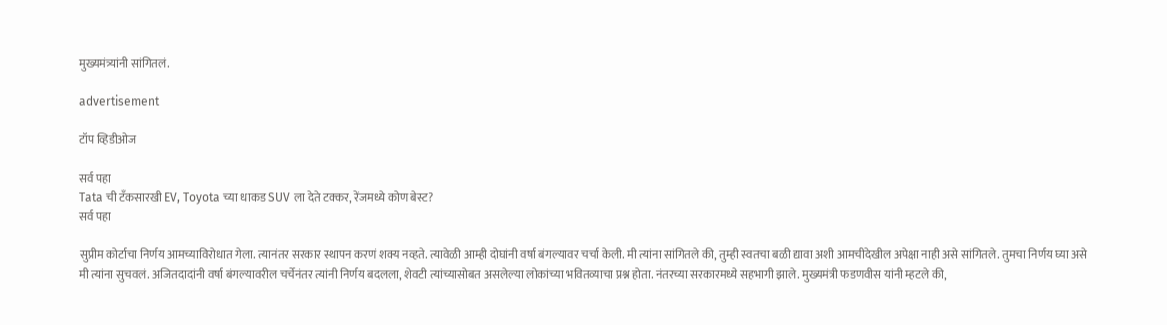मुख्यमंत्र्यांनी सांगितलं.

advertisement

टॉप व्हिडीओज

सर्व पहा
Tata ची टँकसारखी EV, Toyota च्या धाकड SUV ला देते टक्कर, रेंजमध्ये कोण बेस्ट?
सर्व पहा

सुप्रीम कोर्टाचा निर्णय आमच्याविरोधात गेला. त्यानंतर सरकार स्थापन करणं शक्य नव्हते. त्यावेळी आम्ही दोघांनी वर्षा बंगल्यावर चर्चा केली. मी त्यांना सांगितले की, तुम्ही स्वतचा बळी द्यावा अशी आमचीदेखील अपेक्षा नाही असे सांगितले. तुमचा निर्णय घ्या असे मी त्यांना सुचवलं. अजितदादांनी वर्षा बंगल्यावरील चर्चेनंतर त्यांनी निर्णय बदलला, शेवटी त्यांच्यासोबत असलेल्या लोकांच्या भवितव्याचा प्रश्न होता. नंतरच्या सरकारमध्ये सहभागी झाले. मुख्यमंत्री फडणवीस यांनी म्हटले की,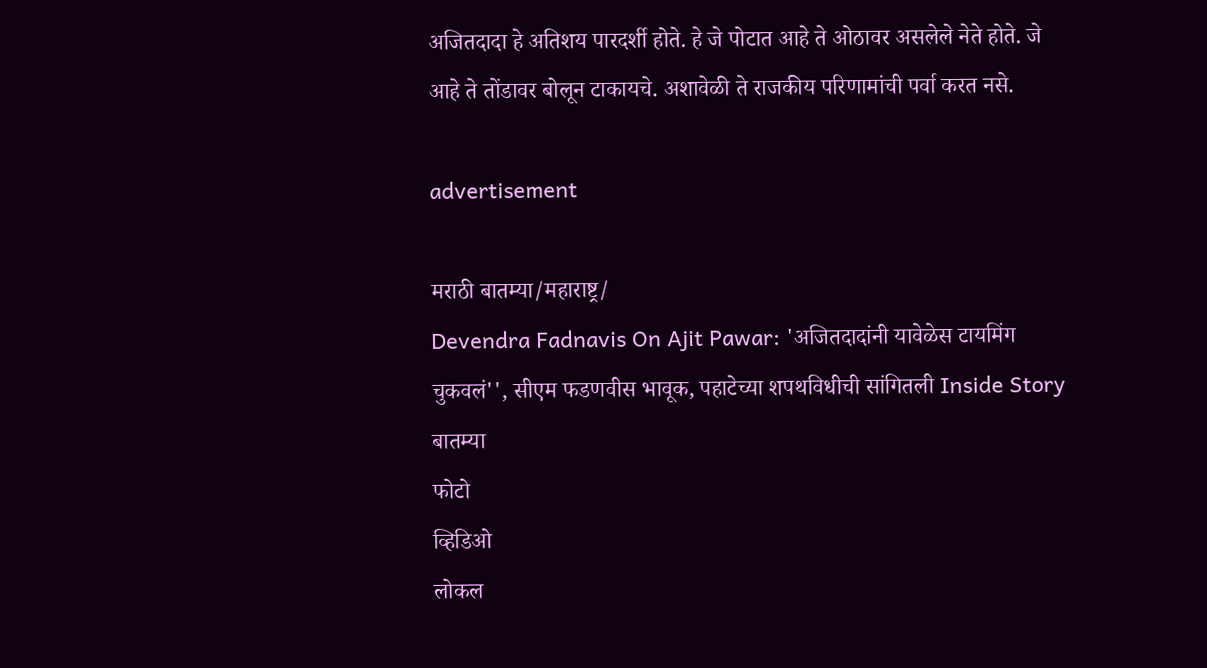अजितदादा हे अतिशय पारदर्शी होते. हे जे पोटात आहे ते ओठावर असलेले नेते होते. जे आहे ते तोंडावर बोलून टाकायचे. अशावेळी ते राजकीय परिणामांची पर्वा करत नसे.

advertisement

मराठी बातम्या/महाराष्ट्र/
Devendra Fadnavis On Ajit Pawar: 'अजितदादांनी यावेळेस टायमिंग चुकवलं'', सीएम फडणवीस भावूक, पहाटेच्या शपथविधीची सांगितली Inside Story
बातम्या
फोटो
व्हिडिओ
लोकल